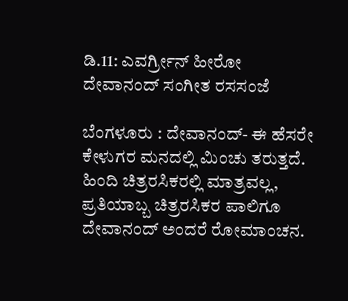ಡಿ.11: ಎವರ್ಗ್ರೀನ್ ಹೀರೋ ದೇವಾನಂದ್ ಸಂಗೀತ ರಸಸಂಜೆ

ಬೆಂಗಳೂರು : ದೇವಾನಂದ್- ಈ ಹೆಸರೇ ಕೇಳುಗರ ಮನದಲ್ಲಿ ಮಿಂಚು ತರುತ್ತದೆ. ಹಿಂದಿ ಚಿತ್ರರಸಿಕರಲ್ಲಿ ಮಾತ್ರವಲ್ಲ, ಪ್ರತಿಯಾಬ್ಬ ಚಿತ್ರರಸಿಕರ ಪಾಲಿಗೂ ದೇವಾನಂದ್ ಅಂದರೆ ರೋಮಾಂಚನ.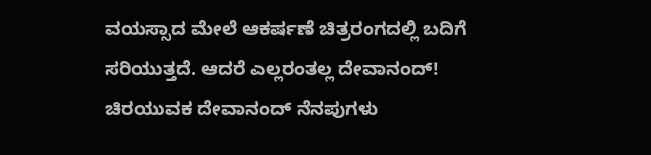ವಯಸ್ಸಾದ ಮೇಲೆ ಆಕರ್ಷಣೆ ಚಿತ್ರರಂಗದಲ್ಲಿ ಬದಿಗೆ ಸರಿಯುತ್ತದೆ. ಆದರೆ ಎಲ್ಲರಂತಲ್ಲ ದೇವಾನಂದ್! ಚಿರಯುವಕ ದೇವಾನಂದ್ ನೆನಪುಗಳು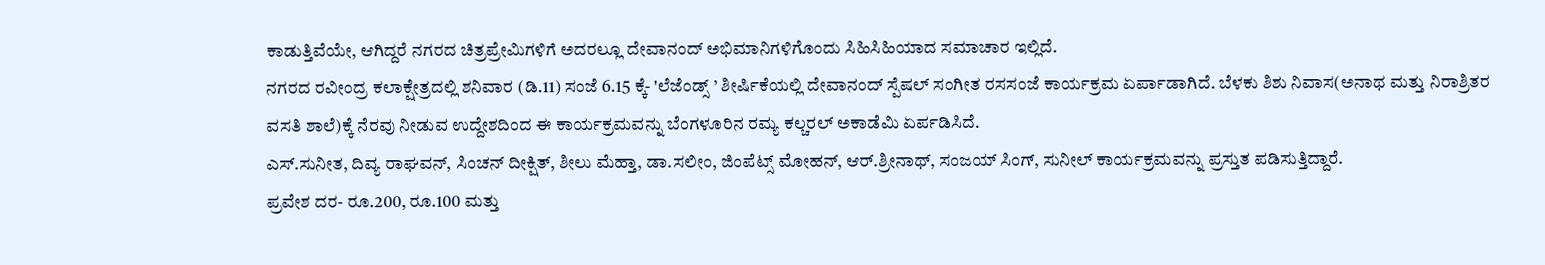ಕಾಡುತ್ತಿವೆಯೇ, ಆಗಿದ್ದರೆ ನಗರದ ಚಿತ್ರಪ್ರೇಮಿಗಳಿಗೆ ಅದರಲ್ಲೂ ದೇವಾನಂದ್ ಅಭಿಮಾನಿಗಳಿಗೊಂದು ಸಿಹಿಸಿಹಿಯಾದ ಸಮಾಚಾರ ಇಲ್ಲಿದೆ.
ನಗರದ ರವೀಂದ್ರ ಕಲಾಕ್ಷೇತ್ರದಲ್ಲಿ ಶನಿವಾರ (ಡಿ.11) ಸಂಜೆ 6.15 ಕ್ಕೆ- 'ಲೆಜೆಂಡ್ಸ್ ’ ಶೀರ್ಷಿಕೆಯಲ್ಲಿ ದೇವಾನಂದ್ ಸ್ಪೆಷಲ್ ಸಂಗೀತ ರಸಸಂಜೆ ಕಾರ್ಯಕ್ರಮ ಏರ್ಪಾಡಾಗಿದೆ. ಬೆಳಕು ಶಿಶು ನಿವಾಸ(ಅನಾಥ ಮತ್ತು ನಿರಾಶ್ರಿತರ ವಸತಿ ಶಾಲೆ)ಕ್ಕೆ ನೆರವು ನೀಡುವ ಉದ್ದೇಶದಿಂದ ಈ ಕಾರ್ಯಕ್ರಮವನ್ನು ಬೆಂಗಳೂರಿನ ರಮ್ಯ ಕಲ್ಚರಲ್ ಅಕಾಡೆಮಿ ಏರ್ಪಡಿಸಿದೆ.
ಎಸ್.ಸುನೀತ, ದಿವ್ಯ ರಾಘವನ್, ಸಿಂಚನ್ ದೀಕ್ಷಿತ್, ಶೀಲು ಮೆಹ್ತಾ, ಡಾ.ಸಲೀಂ, ಜಿಂಪೆಟ್ಸ್ ಮೋಹನ್, ಆರ್.ಶ್ರೀನಾಥ್, ಸಂಜಯ್ ಸಿಂಗ್, ಸುನೀಲ್ ಕಾರ್ಯಕ್ರಮವನ್ನು ಪ್ರಸ್ತುತ ಪಡಿಸುತ್ತಿದ್ದಾರೆ.
ಪ್ರವೇಶ ದರ- ರೂ.200, ರೂ.100 ಮತ್ತು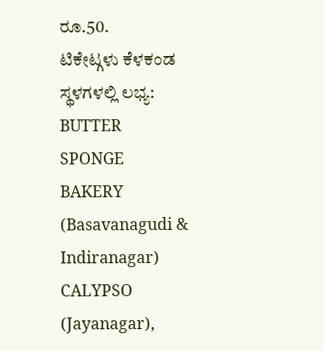ರೂ.50.
ಟಿಕೇಟ್ಗಳು ಕೆಳಕಂಡ ಸ್ಥಳಗಳಲ್ಲಿ ಲಭ್ಯ:
BUTTER SPONGE BAKERY (Basavanagudi & Indiranagar)
CALYPSO (Jayanagar),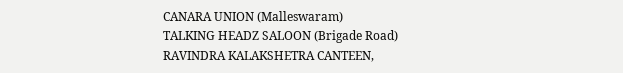CANARA UNION (Malleswaram)
TALKING HEADZ SALOON (Brigade Road)
RAVINDRA KALAKSHETRA CANTEEN,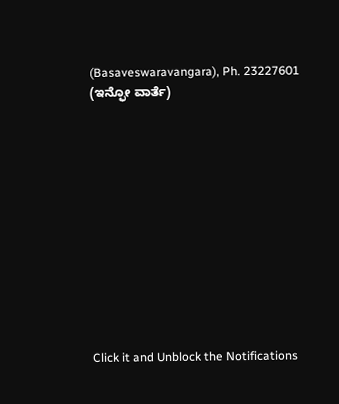(Basaveswaravangara), Ph. 23227601
(ಇನ್ಫೋ ವಾರ್ತೆ)












Click it and Unblock the Notifications